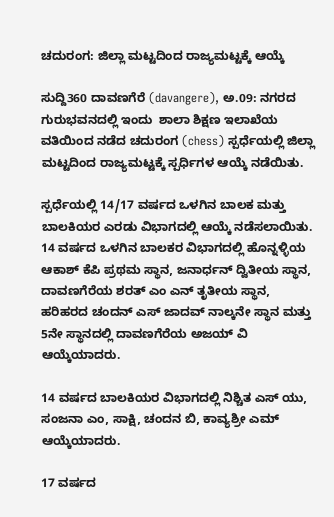ಚದುರಂಗ: ಜಿಲ್ಲಾ ಮಟ್ಟದಿಂದ ರಾಜ್ಯಮಟ್ಟಕ್ಕೆ ಆಯ್ಕೆ

ಸುದ್ದಿ360 ದಾವಣಗೆರೆ (davangere), ಅ.09: ನಗರದ ಗುರುಭವನದಲ್ಲಿ ಇಂದು  ಶಾಲಾ ಶಿಕ್ಷಣ ಇಲಾಖೆಯ ವತಿಯಿಂದ ನಡೆದ ಚದುರಂಗ (chess) ಸ್ಪರ್ಧೆಯಲ್ಲಿ ಜಿಲ್ಲಾ ಮಟ್ಟದಿಂದ ರಾಜ್ಯಮಟ್ಟಕ್ಕೆ ಸ್ಪರ್ಧಿಗಳ ಆಯ್ಕೆ ನಡೆಯಿತು.

ಸ್ಪರ್ಧೆಯಲ್ಲಿ 14/17 ವರ್ಷದ ಒಳಗಿನ ಬಾಲಕ ಮತ್ತು ಬಾಲಕಿಯರ ಎರಡು ವಿಭಾಗದಲ್ಲಿ ಆಯ್ಕೆ ನಡೆಸಲಾಯಿತು. 14 ವರ್ಷದ ಒಳಗಿನ ಬಾಲಕರ ವಿಭಾಗದಲ್ಲಿ ಹೊನ್ನಳ್ಳಿಯ ಆಕಾಶ್ ಕೆಪಿ ಪ್ರಥಮ ಸ್ಥಾನ, ಜನಾರ್ಧನ್ ದ್ವಿತೀಯ ಸ್ಥಾನ,  ದಾವಣಗೆರೆಯ ಶರತ್ ಎಂ ಎನ್ ತೃತೀಯ ಸ್ಥಾನ, ಹರಿಹರದ ಚಂದನ್ ಎಸ್ ಜಾದವ್ ನಾಲ್ಕನೇ ಸ್ಥಾನ ಮತ್ತು 5ನೇ ಸ್ಥಾನದಲ್ಲಿ ದಾವಣಗೆರೆಯ ಅಜಯ್ ವಿ ಆಯ್ಕೆಯಾದರು.

14 ವರ್ಷದ ಬಾಲಕಿಯರ ವಿಭಾಗದಲ್ಲಿ ನಿಶ್ಚಿತ ಎಸ್ ಯು, ಸಂಜನಾ ಎಂ, ಸಾಕ್ಷಿ, ಚಂದನ ಬಿ, ಕಾವ್ಯಶ್ರೀ ಎಮ್ ಆಯ್ಕೆಯಾದರು.

17 ವರ್ಷದ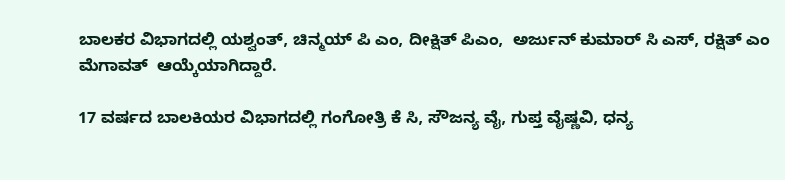ಬಾಲಕರ ವಿಭಾಗದಲ್ಲಿ ಯಶ್ವಂತ್, ಚಿನ್ಮಯ್ ಪಿ ಎಂ, ದೀಕ್ಷಿತ್ ಪಿಎಂ,  ಅರ್ಜುನ್ ಕುಮಾರ್ ಸಿ ಎಸ್, ರಕ್ಷಿತ್ ಎಂ ಮೆಗಾವತ್  ಆಯ್ಕೆಯಾಗಿದ್ದಾರೆ.

17 ವರ್ಷದ ಬಾಲಕಿಯರ ವಿಭಾಗದಲ್ಲಿ ಗಂಗೋತ್ರಿ ಕೆ ಸಿ, ಸೌಜನ್ಯ ವೈ, ಗುಪ್ತ ವೈಷ್ಣವಿ, ಧನ್ಯ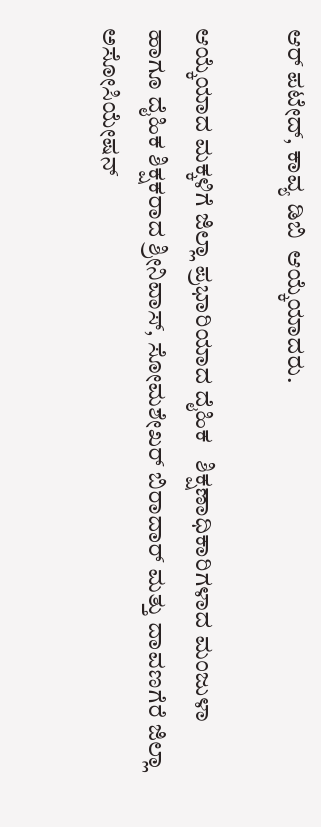ಆರ್ ಪಟೇದ್, ಕಾವ್ಯ ಡಿಬಿ  ಆಯ್ಕೆಯಾದರು.

ಆಯ್ಕೆಯಾದ ಮಕ್ಕಳಿಗೆ ಜಿಲ್ಲಾ ಪ್ರಭಾರಿಯಾದ ದೈಹಿಕ   ಶಿಕ್ಷಣಾಧಿಕಾರಿಗಳಾದ ಮಂಜುಳಾ ಹಾಗೂ ದೈಹಿಕ ಶಿಕ್ಷಕರಾದ ಶ್ರೀನಿವಾಸ್, ಸೋಮಶೇಖರ್ ಬಿರಾದಾರ್ ಮತ್ತು ದಾವಣಗೆರೆ ಜಿಲ್ಲಾ ಅಸೋಸಿಯೇಷನ್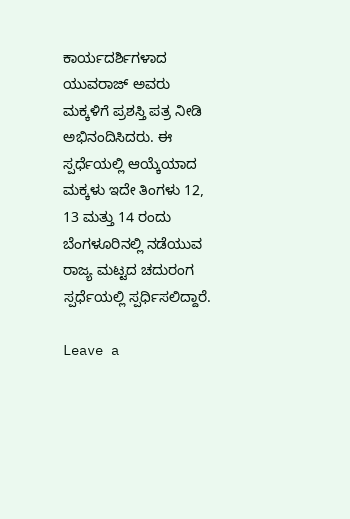ಕಾರ್ಯದರ್ಶಿಗಳಾದ ಯುವರಾಜ್ ಅವರು ಮಕ್ಕಳಿಗೆ ಪ್ರಶಸ್ತಿ ಪತ್ರ ನೀಡಿ ಅಭಿನಂದಿಸಿದರು. ಈ ಸ್ಪರ್ಧೆಯಲ್ಲಿ ಆಯ್ಕೆಯಾದ ಮಕ್ಕಳು ಇದೇ ತಿಂಗಳು 12, 13 ಮತ್ತು 14 ರಂದು ಬೆಂಗಳೂರಿನಲ್ಲಿ ನಡೆಯುವ ರಾಜ್ಯ ಮಟ್ಟದ ಚದುರಂಗ ಸ್ಪರ್ಧೆಯಲ್ಲಿ ಸ್ಪರ್ಧಿಸಲಿದ್ದಾರೆ.

Leave a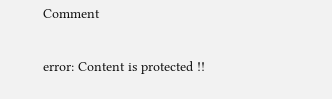Comment

error: Content is protected !!